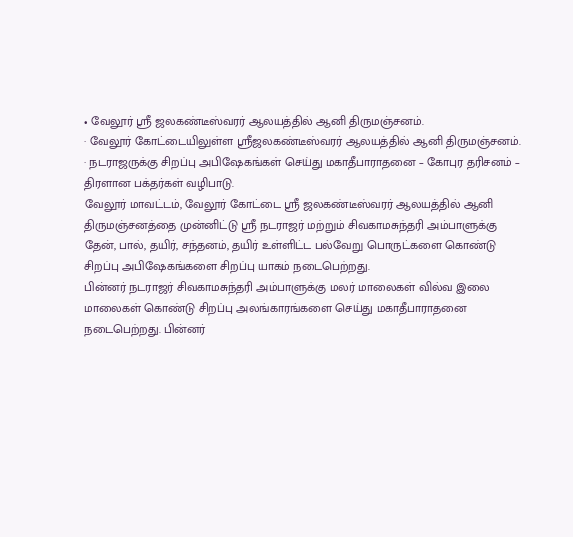• வேலூர் ஸ்ரீ ஜலகண்டீஸ்வரர் ஆலயத்தில் ஆனி திருமஞ்சனம்.
· வேலூர் கோட்டையிலுள்ள ஸ்ரீஜலகண்டீஸ்வரர் ஆலயத்தில் ஆனி திருமஞ்சனம்.
· நடராஜருக்கு சிறப்பு அபிஷேகங்கள் செய்து மகாதீபாராதனை – கோபுர தரிசனம் – திரளான பக்தர்கள் வழிபாடு.
வேலூர் மாவட்டம், வேலூர் கோட்டை ஸ்ரீ ஜலகண்டீஸ்வரர் ஆலயத்தில் ஆனி திருமஞ்சனத்தை முன்னிட்டு ஸ்ரீ நடராஜர் மற்றும் சிவகாமசுந்தரி அம்பாளுக்கு தேன், பால், தயிர், சந்தனம், தயிர் உள்ளிட்ட பல்வேறு பொருட்களை கொண்டு சிறப்பு அபிஷேகங்களை சிறப்பு யாகம் நடைபெற்றது.
பின்னர் நடராஜர் சிவகாமசுந்தரி அம்பாளுக்கு மலர் மாலைகள் வில்வ இலை மாலைகள் கொண்டு சிறப்பு அலங்காரங்களை செய்து மகாதீபாராதனை நடைபெற்றது. பின்னர்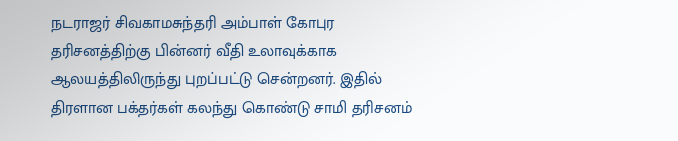நடராஜர் சிவகாமசுந்தரி அம்பாள் கோபுர தரிசனத்திற்கு பின்னர் வீதி உலாவுக்காக ஆலயத்திலிருந்து புறப்பட்டு சென்றனர். இதில் திரளான பக்தர்கள் கலந்து கொண்டு சாமி தரிசனம்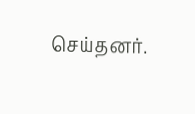செய்தனர்.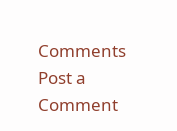Comments
Post a Comment